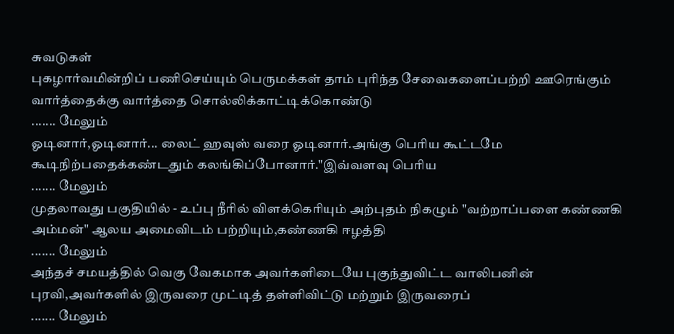சுவடுகள்
புகழார்வமின்றிப் பணிசெய்யும் பெருமக்கள் தாம் புரிந்த சேவைகளைப்பற்றி ஊரெங்கும் வார்த்தைக்கு வார்த்தை சொல்லிக்காட்டிக்கொண்டு
....... மேலும்
ஓடினார்,ஓடினார்... லைட் ஹவுஸ் வரை ஓடினார்.அங்கு பெரிய கூட்டமே கூடிநிற்பதைக்கண்டதும் கலங்கிப்போனார்."இவ்வளவு பெரிய
....... மேலும்
முதலாவது பகுதியில் - உப்பு நீரில் விளக்கெரியும் அற்புதம் நிகழும் "வற்றாப்பளை கண்ணகி அம்மன்" ஆலய அமைவிடம் பற்றியும்,கண்ணகி ஈழத்தி
....... மேலும்
அந்தச் சமயத்தில் வெகு வேகமாக அவர்களிடையே புகுந்துவிட்ட வாலிபனின் புரவி,அவர்களில் இருவரை முட்டித் தள்ளிவிட்டு மற்றும் இருவரைப்
....... மேலும்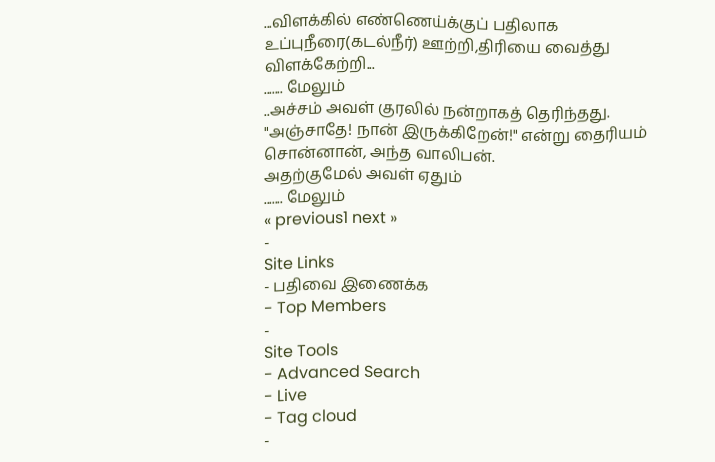...விளக்கில் எண்ணெய்க்குப் பதிலாக உப்புநீரை(கடல்நீர்) ஊற்றி,திரியை வைத்து விளக்கேற்றி...
....... மேலும்
..அச்சம் அவள் குரலில் நன்றாகத் தெரிந்தது.
"அஞ்சாதே! நான் இருக்கிறேன்!" என்று தைரியம் சொன்னான், அந்த வாலிபன்.
அதற்குமேல் அவள் ஏதும்
....... மேலும்
« previous1 next »
-
Site Links
- பதிவை இணைக்க
- Top Members
-
Site Tools
- Advanced Search
- Live
- Tag cloud
-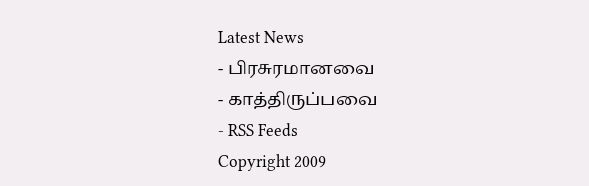Latest News
- பிரசுரமானவை
- காத்திருப்பவை
- RSS Feeds
Copyright 2009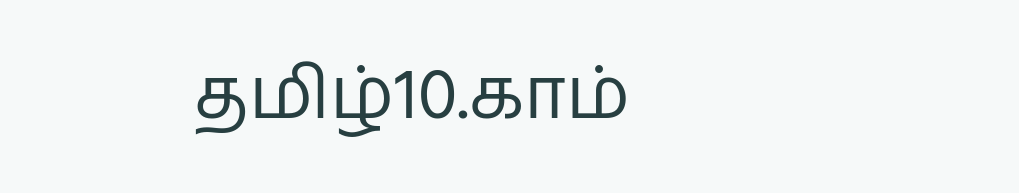தமிழ்10.காம்